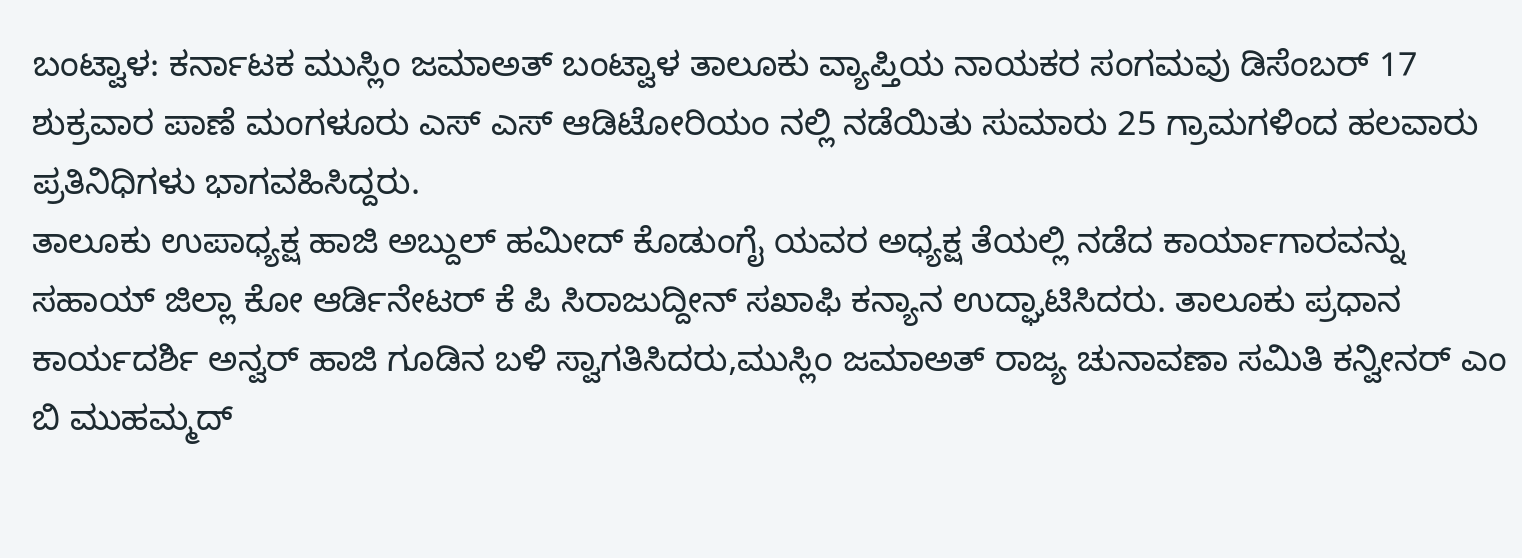ಬಂಟ್ವಾಳ: ಕರ್ನಾಟಕ ಮುಸ್ಲಿಂ ಜಮಾಅತ್ ಬಂಟ್ವಾಳ ತಾಲೂಕು ವ್ಯಾಪ್ತಿಯ ನಾಯಕರ ಸಂಗಮವು ಡಿಸೆಂಬರ್ 17 ಶುಕ್ರವಾರ ಪಾಣೆ ಮಂಗಳೂರು ಎಸ್ ಎಸ್ ಆಡಿಟೋರಿಯಂ ನಲ್ಲಿ ನಡೆಯಿತು ಸುಮಾರು 25 ಗ್ರಾಮಗಳಿಂದ ಹಲವಾರು ಪ್ರತಿನಿಧಿಗಳು ಭಾಗವಹಿಸಿದ್ದರು.
ತಾಲೂಕು ಉಪಾಧ್ಯಕ್ಷ ಹಾಜಿ ಅಬ್ದುಲ್ ಹಮೀದ್ ಕೊಡುಂಗೈ ಯವರ ಅಧ್ಯಕ್ಷ ತೆಯಲ್ಲಿ ನಡೆದ ಕಾರ್ಯಾಗಾರವನ್ನು ಸಹಾಯ್ ಜಿಲ್ಲಾ ಕೋ ಆರ್ಡಿನೇಟರ್ ಕೆ ಪಿ ಸಿರಾಜುದ್ದೀನ್ ಸಖಾಫಿ ಕನ್ಯಾನ ಉದ್ಘಾಟಿಸಿದರು. ತಾಲೂಕು ಪ್ರಧಾನ ಕಾರ್ಯದರ್ಶಿ ಅನ್ವರ್ ಹಾಜಿ ಗೂಡಿನ ಬಳಿ ಸ್ವಾಗತಿಸಿದರು,ಮುಸ್ಲಿಂ ಜಮಾಅತ್ ರಾಜ್ಯ ಚುನಾವಣಾ ಸಮಿತಿ ಕನ್ವೀನರ್ ಎಂ ಬಿ ಮುಹಮ್ಮದ್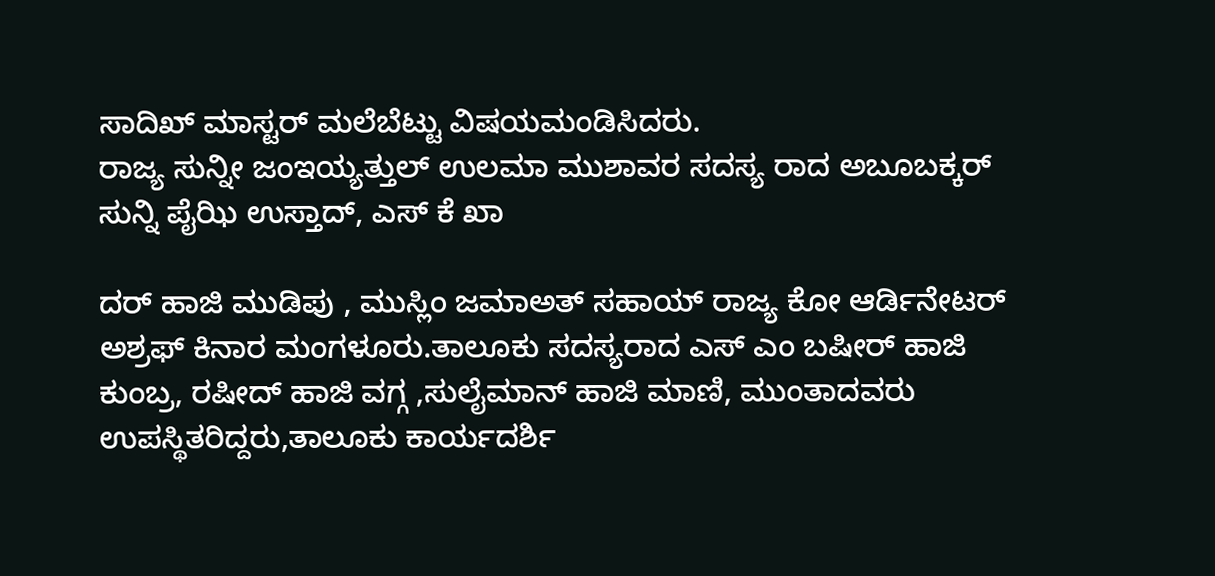ಸಾದಿಖ್ ಮಾಸ್ಟರ್ ಮಲೆಬೆಟ್ಟು ವಿಷಯಮಂಡಿಸಿದರು.
ರಾಜ್ಯ ಸುನ್ನೀ ಜಂಇಯ್ಯತ್ತುಲ್ ಉಲಮಾ ಮುಶಾವರ ಸದಸ್ಯ ರಾದ ಅಬೂಬಕ್ಕರ್ ಸುನ್ನಿ ಪೈಝಿ ಉಸ್ತಾದ್, ಎಸ್ ಕೆ ಖಾ

ದರ್ ಹಾಜಿ ಮುಡಿಪು , ಮುಸ್ಲಿಂ ಜಮಾಅತ್ ಸಹಾಯ್ ರಾಜ್ಯ ಕೋ ಆರ್ಡಿನೇಟರ್ ಅಶ್ರಫ್ ಕಿನಾರ ಮಂಗಳೂರು.ತಾಲೂಕು ಸದಸ್ಯರಾದ ಎಸ್ ಎಂ ಬಷೀರ್ ಹಾಜಿ ಕುಂಬ್ರ, ರಷೀದ್ ಹಾಜಿ ವಗ್ಗ ,ಸುಲೈಮಾನ್ ಹಾಜಿ ಮಾಣಿ, ಮುಂತಾದವರು ಉಪಸ್ಥಿತರಿದ್ದರು,ತಾಲೂಕು ಕಾರ್ಯದರ್ಶಿ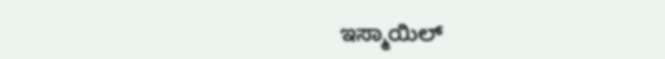ಇಸ್ಮಾಯಿಲ್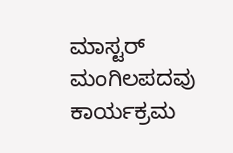ಮಾಸ್ಟರ್ ಮಂಗಿಲಪದವು ಕಾರ್ಯಕ್ರಮ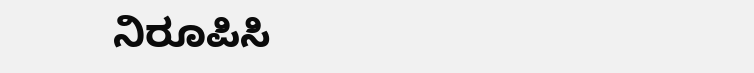ನಿರೂಪಿಸಿ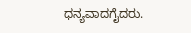ಧನ್ಯವಾದಗೈದರು.